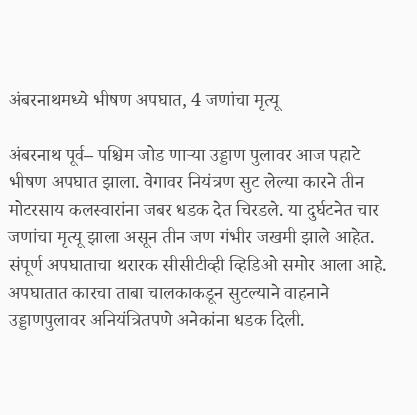अंबरनाथमध्ये भीषण अपघात, 4 जणांचा मृत्यू

अंबरनाथ पूर्व– पश्चिम जोड णार्‍या उड्डाण पुलावर आज पहाटे भीषण अपघात झाला. वेगावर नियंत्रण सुट लेल्या कारने तीन मोटरसाय कलस्वारांना जबर धडक देत चिरडले. या दुर्घटनेत चार जणांचा मृत्यू झाला असून तीन जण गंभीर जखमी झाले आहेत. संपूर्ण अपघाताचा थरारक सीसीटीव्ही व्हिडिओ समोर आला आहे. अपघातात कारचा ताबा चालकाकडून सुटल्याने वाहनाने उड्डाणपुलावर अनियंत्रितपणे अनेकांना धडक दिली.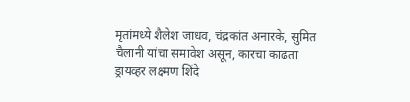मृतांमध्ये शैलेश जाधव, चंद्रकांत अनारके, सुमित चैलानी यांचा समावेश असून, कारचा काढता ड्रायव्हर लक्ष्मण शिंदे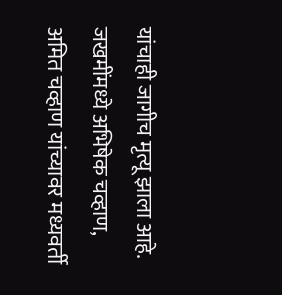यांचाही जागीच मृत्यू झाला आहे. जखमींमध्ये अभिषेक चव्हाण, अमित चव्हाण यांच्यावर मध्यवर्ती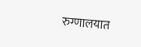रुग्णालयात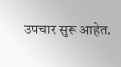उपचार सुरू आहेत.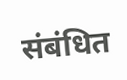संबंधित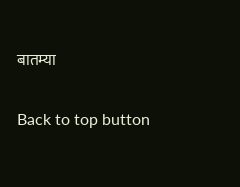बातम्या

Back to top button